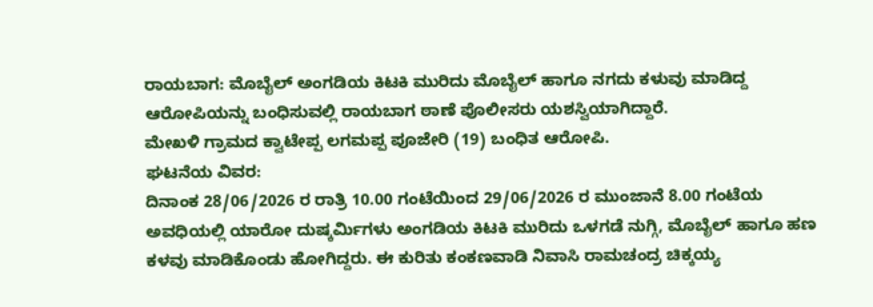ರಾಯಬಾಗ: ಮೊಬೈಲ್ ಅಂಗಡಿಯ ಕಿಟಕಿ ಮುರಿದು ಮೊಬೈಲ್ ಹಾಗೂ ನಗದು ಕಳುವು ಮಾಡಿದ್ದ ಆರೋಪಿಯನ್ನು ಬಂಧಿಸುವಲ್ಲಿ ರಾಯಬಾಗ ಠಾಣೆ ಪೊಲೀಸರು ಯಶಸ್ವಿಯಾಗಿದ್ದಾರೆ.
ಮೇಖಳಿ ಗ್ರಾಮದ ಕ್ವಾಟೇಪ್ಪ ಲಗಮಪ್ಪ ಪೂಜೇರಿ (19) ಬಂಧಿತ ಆರೋಪಿ.
ಘಟನೆಯ ವಿವರ:
ದಿನಾಂಕ 28/06/2026 ರ ರಾತ್ರಿ 10.00 ಗಂಟೆಯಿಂದ 29/06/2026 ರ ಮುಂಜಾನೆ 8.00 ಗಂಟೆಯ ಅವಧಿಯಲ್ಲಿ ಯಾರೋ ದುಷ್ಕರ್ಮಿಗಳು ಅಂಗಡಿಯ ಕಿಟಕಿ ಮುರಿದು ಒಳಗಡೆ ನುಗ್ಗಿ, ಮೊಬೈಲ್ ಹಾಗೂ ಹಣ ಕಳವು ಮಾಡಿಕೊಂಡು ಹೋಗಿದ್ದರು. ಈ ಕುರಿತು ಕಂಕಣವಾಡಿ ನಿವಾಸಿ ರಾಮಚಂದ್ರ ಚಿಕ್ಕಯ್ಯ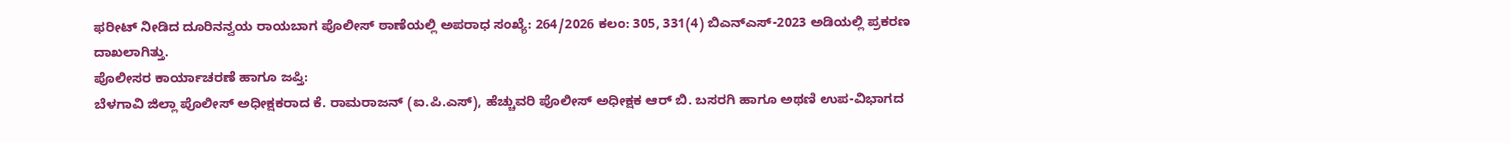ಫರೀಟ್ ನೀಡಿದ ದೂರಿನನ್ವಯ ರಾಯಬಾಗ ಪೊಲೀಸ್ ಠಾಣೆಯಲ್ಲಿ ಅಪರಾಧ ಸಂಖ್ಯೆ: 264/2026 ಕಲಂ: 305, 331(4) ಬಿಎನ್ಎಸ್-2023 ಅಡಿಯಲ್ಲಿ ಪ್ರಕರಣ ದಾಖಲಾಗಿತ್ತು.
ಪೊಲೀಸರ ಕಾರ್ಯಾಚರಣೆ ಹಾಗೂ ಜಪ್ತಿ:
ಬೆಳಗಾವಿ ಜಿಲ್ಲಾ ಪೊಲೀಸ್ ಅಧೀಕ್ಷಕರಾದ ಕೆ. ರಾಮರಾಜನ್ (ಐ.ಪಿ.ಎಸ್), ಹೆಚ್ಚುವರಿ ಪೊಲೀಸ್ ಅಧೀಕ್ಷಕ ಆರ್ ಬಿ. ಬಸರಗಿ ಹಾಗೂ ಅಥಣಿ ಉಪ-ವಿಭಾಗದ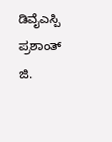ಡಿವೈಎಸ್ಪಿ ಪ್ರಶಾಂತ್ ಜಿ.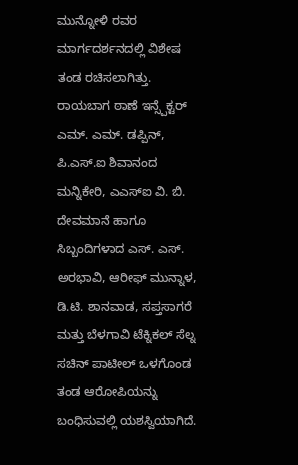ಮುನ್ನೋಳಿ ರವರ ಮಾರ್ಗದರ್ಶನದಲ್ಲಿ ವಿಶೇಷ ತಂಡ ರಚಿಸಲಾಗಿತ್ತು.
ರಾಯಬಾಗ ಠಾಣೆ ಇನ್ಸ್ಪೆಕ್ಟರ್ ಎಮ್. ಎಮ್. ಡಪ್ಪಿನ್, ಪಿ.ಎಸ್.ಐ ಶಿವಾನಂದ ಮನ್ನಿಕೇರಿ, ಎಎಸ್ಐ ವಿ. ಬಿ. ದೇವಮಾನೆ ಹಾಗೂ ಸಿಬ್ಬಂದಿಗಳಾದ ಎಸ್. ಎಸ್. ಅರಭಾವಿ, ಆರೀಫ್ ಮುನ್ನಾಳ, ಡಿ.ಟಿ. ಶಾನವಾಡ, ಸಪ್ತಸಾಗರೆ ಮತ್ತು ಬೆಳಗಾವಿ ಟೆಕ್ನಿಕಲ್ ಸೆಲ್ನ ಸಚಿನ್ ಪಾಟೀಲ್ ಒಳಗೊಂಡ ತಂಡ ಆರೋಪಿಯನ್ನು ಬಂಧಿಸುವಲ್ಲಿ ಯಶಸ್ವಿಯಾಗಿದೆ.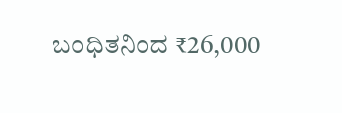ಬಂಧಿತನಿಂದ ₹26,000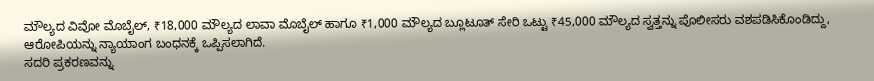ಮೌಲ್ಯದ ವಿವೋ ಮೊಬೈಲ್, ₹18,000 ಮೌಲ್ಯದ ಲಾವಾ ಮೊಬೈಲ್ ಹಾಗೂ ₹1,000 ಮೌಲ್ಯದ ಬ್ಲೂಟೂತ್ ಸೇರಿ ಒಟ್ಟು ₹45,000 ಮೌಲ್ಯದ ಸ್ವತ್ತನ್ನು ಪೊಲೀಸರು ವಶಪಡಿಸಿಕೊಂಡಿದ್ದು, ಆರೋಪಿಯನ್ನು ನ್ಯಾಯಾಂಗ ಬಂಧನಕ್ಕೆ ಒಪ್ಪಿಸಲಾಗಿದೆ.
ಸದರಿ ಪ್ರಕರಣವನ್ನು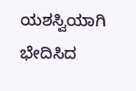ಯಶಸ್ವಿಯಾಗಿ ಭೇದಿಸಿದ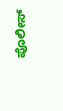ಪೊಲೀಸ್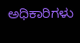ಅಧಿಕಾರಿಗಳು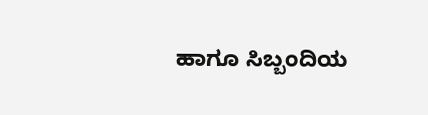ಹಾಗೂ ಸಿಬ್ಬಂದಿಯ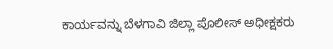ಕಾರ್ಯವನ್ನು ಬೆಳಗಾವಿ ಜಿಲ್ಲಾ ಪೊಲೀಸ್ ಅಧೀಕ್ಷಕರು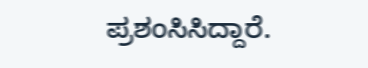ಪ್ರಶಂಸಿಸಿದ್ದಾರೆ.